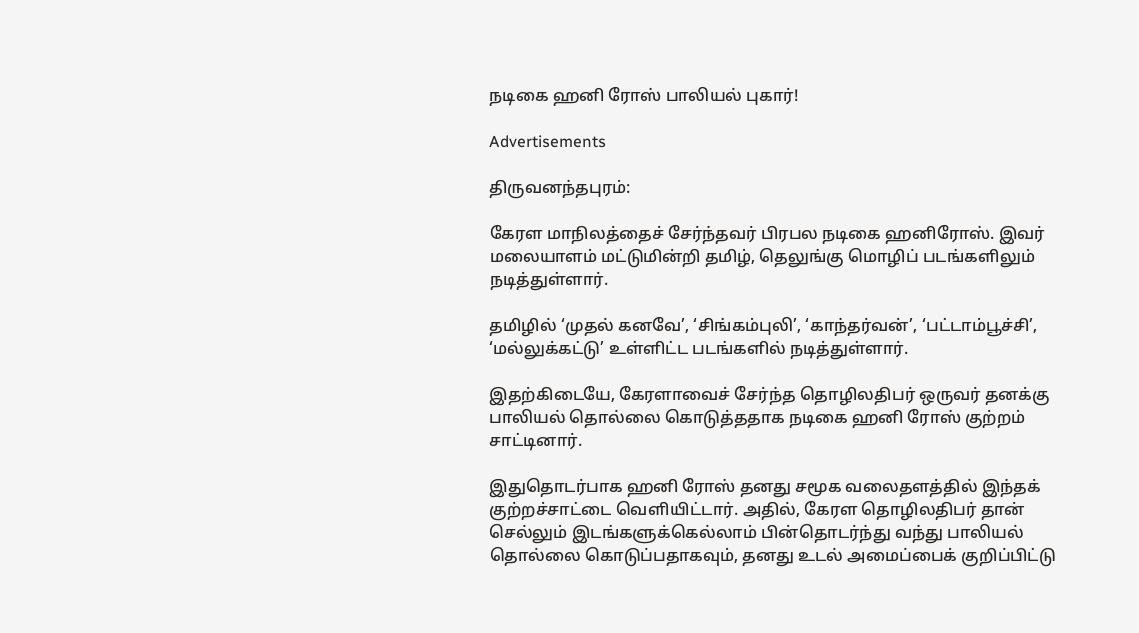நடிகை ஹனி ரோஸ் பாலியல் புகார்!

Advertisements

திருவனந்தபுரம்:

கேரள மாநிலத்தைச் சேர்ந்தவர் பிரபல நடிகை ஹனிரோஸ். இவர் மலையாளம் மட்டுமின்றி தமிழ், தெலுங்கு மொழிப் படங்களிலும் நடித்துள்ளார்.

தமிழில் ‘முதல் கனவே’, ‘சிங்கம்புலி’, ‘காந்தர்வன்’, ‘பட்டாம்பூச்சி’, ‘மல்லுக்கட்டு’ உள்ளிட்ட படங்களில் நடித்துள்ளார்.

இதற்கிடையே, கேரளாவைச் சேர்ந்த தொழிலதிபர் ஒருவர் தனக்கு பாலியல் தொல்லை கொடுத்ததாக நடிகை ஹனி ரோஸ் குற்றம் சாட்டினார்.

இதுதொடர்பாக ஹனி ரோஸ் தனது சமூக வலைதளத்தில் இந்தக் குற்றச்சாட்டை வெளியிட்டார். அதில், கேரள தொழிலதிபர் தான் செல்லும் இடங்களுக்கெல்லாம் பின்தொடர்ந்து வந்து பாலியல் தொல்லை கொடுப்பதாகவும், தனது உடல் அமைப்பைக் குறிப்பிட்டு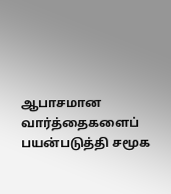ஆபாசமான வார்த்தைகளைப் பயன்படுத்தி சமூக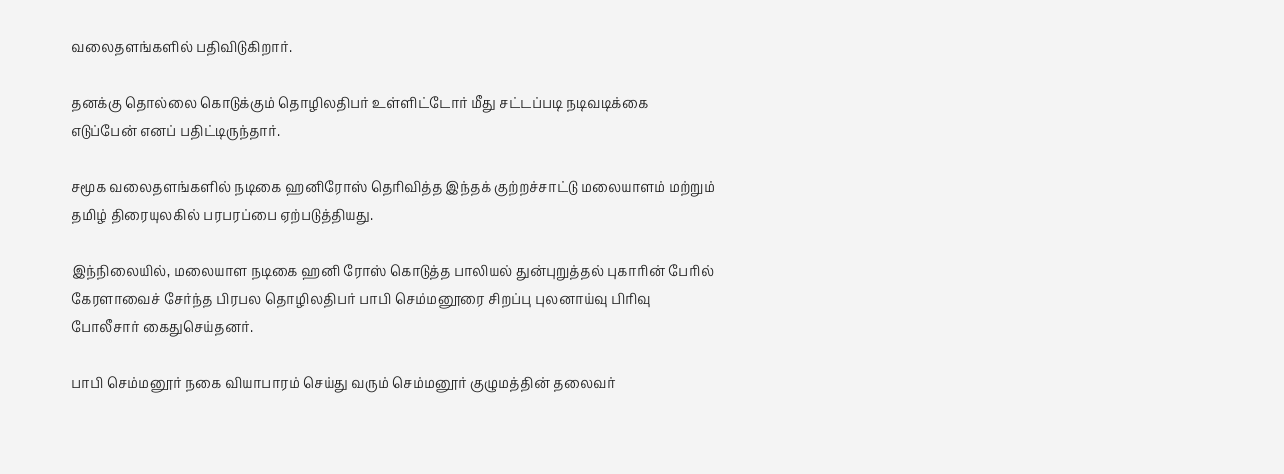வலைதளங்களில் பதிவிடுகிறார்.

தனக்கு தொல்லை கொடுக்கும் தொழிலதிபர் உள்ளிட்டோர் மீது சட்டப்படி நடிவடிக்கை எடுப்பேன் எனப் பதிட்டிருந்தார்.

சமூக வலைதளங்களில் நடிகை ஹனிரோஸ் தெரிவித்த இந்தக் குற்றச்சாட்டு மலையாளம் மற்றும் தமிழ் திரையுலகில் பரபரப்பை ஏற்படுத்தியது.

இந்நிலையில், மலையாள நடிகை ஹனி ரோஸ் கொடுத்த பாலியல் துன்புறுத்தல் புகாரின் பேரில் கேரளாவைச் சேர்ந்த பிரபல தொழிலதிபர் பாபி செம்மனூரை சிறப்பு புலனாய்வு பிரிவு போலீசார் கைதுசெய்தனர்.

பாபி செம்மனூர் நகை வியாபாரம் செய்து வரும் செம்மனூர் குழுமத்தின் தலைவர்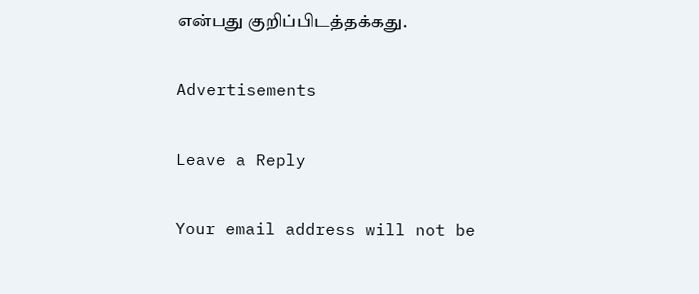என்பது குறிப்பிடத்தக்கது.

Advertisements

Leave a Reply

Your email address will not be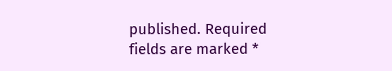published. Required fields are marked *